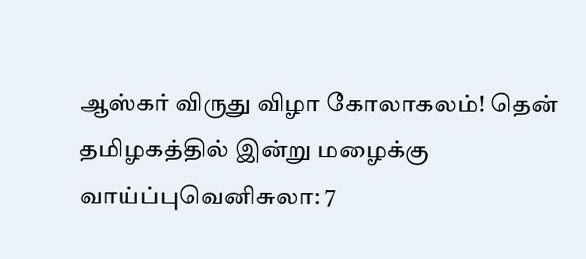ஆஸ்கர் விருது விழா கோலாகலம்! தென் தமிழகத்தில் இன்று மழைக்கு வாய்ப்புவெனிசுலா: 7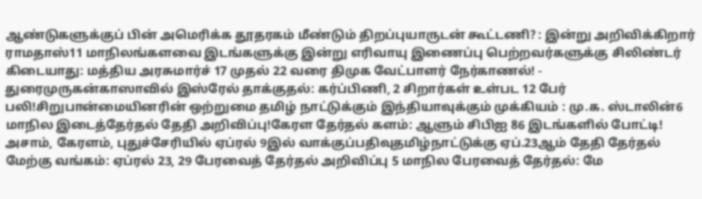ஆண்டுகளுக்குப் பின் அமெரிக்க தூதரகம் மீண்டும் திறப்புயாருடன் கூட்டணி? : இன்று அறிவிக்கிறார் ராமதாஸ்11 மாநிலங்களவை இடங்களுக்கு இன்று எரிவாயு இணைப்பு பெற்றவர்களுக்கு சிலிண்டர் கிடையாது: மத்திய அரசுமார்ச் 17 முதல் 22 வரை திமுக வேட்பாளர் நேர்காணல்! - துரைமுருகன்காஸாவில் இஸ்ரேல் தாக்குதல்: கர்ப்பிணி, 2 சிறார்கள் உள்பட 12 பேர் பலி!சிறுபான்மையினரின் ஒற்றுமை தமிழ் நாட்டுக்கும் இந்தியாவுக்கும் முக்கியம் : மு.க. ஸ்டாலின்6 மாநில இடைத்தேர்தல் தேதி அறிவிப்பு!கேரள தேர்தல் களம்: ஆளும் சிபிஐ 86 இடங்களில் போட்டி! அசாம், கேரளம், புதுச்சேரியில் ஏப்ரல் 9இல் வாக்குப்பதிவுதமிழ்நாட்டுக்கு ஏப்.23ஆம் தேதி தேர்தல் மேற்கு வங்கம்: ஏப்ரல் 23, 29 பேரவைத் தேர்தல் அறிவிப்பு 5 மாநில பேரவைத் தேர்தல்: மே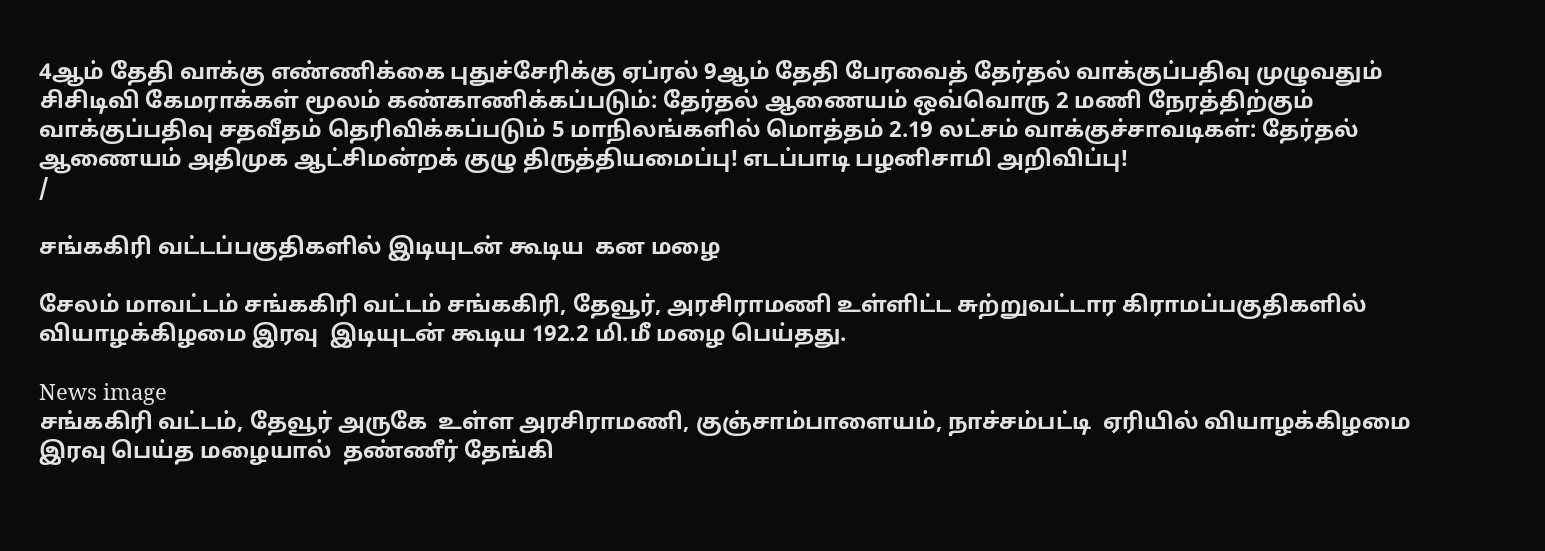4ஆம் தேதி வாக்கு எண்ணிக்கை புதுச்சேரிக்கு ஏப்ரல் 9ஆம் தேதி பேரவைத் தேர்தல் வாக்குப்பதிவு முழுவதும் சிசிடிவி கேமராக்கள் மூலம் கண்காணிக்கப்படும்: தேர்தல் ஆணையம் ஒவ்வொரு 2 மணி நேரத்திற்கும் வாக்குப்பதிவு சதவீதம் தெரிவிக்கப்படும் 5 மாநிலங்களில் மொத்தம் 2.19 லட்சம் வாக்குச்சாவடிகள்: தேர்தல் ஆணையம் அதிமுக ஆட்சிமன்றக் குழு திருத்தியமைப்பு! எடப்பாடி பழனிசாமி அறிவிப்பு!
/

சங்ககிரி வட்டப்பகுதிகளில் இடியுடன் கூடிய  கன மழை

சேலம் மாவட்டம் சங்ககிரி வட்டம் சங்ககிரி, தேவூர், அரசிராமணி உள்ளிட்ட சுற்றுவட்டார கிராமப்பகுதிகளில் வியாழக்கிழமை இரவு  இடியுடன் கூடிய 192.2 மி.மீ மழை பெய்தது.

News image
சங்ககிரி வட்டம், தேவூர் அருகே  உள்ள அரசிராமணி, குஞ்சாம்பாளையம், நாச்சம்பட்டி  ஏரியில் வியாழக்கிழமை இரவு பெய்த மழையால்  தண்ணீர் தேங்கி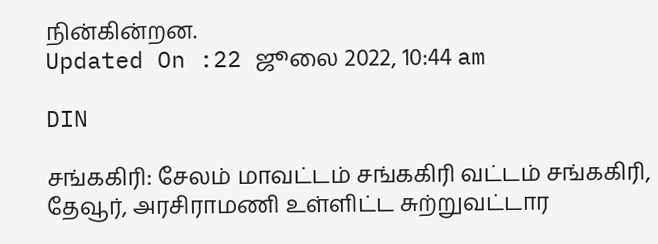நின்கின்றன.
Updated On :22 ஜூலை 2022, 10:44 am

DIN

சங்ககிரி: சேலம் மாவட்டம் சங்ககிரி வட்டம் சங்ககிரி, தேவூர், அரசிராமணி உள்ளிட்ட சுற்றுவட்டார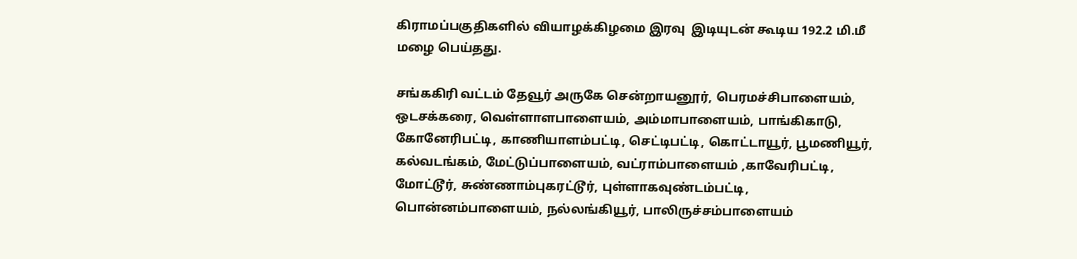கிராமப்பகுதிகளில் வியாழக்கிழமை இரவு  இடியுடன் கூடிய 192.2 மி.மீ மழை பெய்தது.

சங்ககிரி வட்டம் தேவூர் அருகே சென்றாயனூர், பெரமச்சிபாளையம், ஒடசக்கரை, வெள்ளாளபாளையம், அம்மாபாளையம், பாங்கிகாடு, கோனேரிபட்டி, காணியாளம்பட்டி, செட்டிபட்டி, கொட்டாயூர், பூமணியூர், கல்வடங்கம், மேட்டுப்பாளையம், வட்ராம்பாளையம் ,காவேரிபட்டி, மோட்டூர், சுண்ணாம்புகரட்டூர், புள்ளாகவுண்டம்பட்டி, பொன்னம்பாளையம், நல்லங்கியூர், பாலிருச்சம்பாளையம்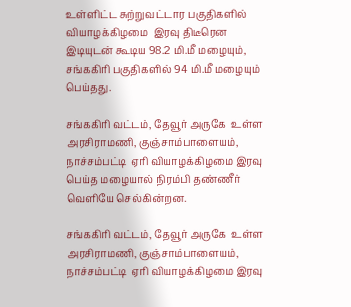உள்ளிட்ட சுற்றுவட்டார பகுதிகளில் வியாழக்கிழமை  இரவு திடீரென இடியுடன் கூடிய 98.2 மி.மீ மழையும்,  சங்ககிரி பகுதிகளில் 94 மி.மீ மழையும் பெய்தது.

சங்ககிரி வட்டம், தேவூர் அருகே  உள்ள அரசிராமணி, குஞ்சாம்பாளையம், நாச்சம்பட்டி  ஏரி வியாழக்கிழமை இரவு பெய்த மழையால் நிரம்பி தண்ணீர் வெளியே செல்கின்றன.

சங்ககிரி வட்டம், தேவூர் அருகே  உள்ள அரசிராமணி, குஞ்சாம்பாளையம், நாச்சம்பட்டி  ஏரி வியாழக்கிழமை இரவு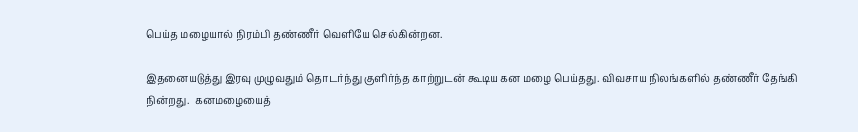பெய்த மழையால் நிரம்பி தண்ணீர் வெளியே செல்கின்றன.

இதனையடுத்து இரவு முழுவதும் தொடர்ந்து குளிர்ந்த காற்றுடன் கூடிய கன மழை பெய்தது. விவசாய நிலங்களில் தண்ணீர் தேங்கி நின்றது.  கனமழையைத்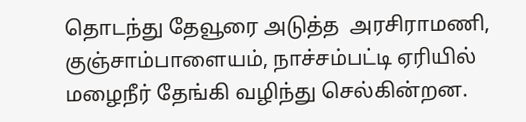தொடந்து தேவூரை அடுத்த  அரசிராமணி, குஞ்சாம்பாளையம், நாச்சம்பட்டி ஏரியில் மழைநீர் தேங்கி வழிந்து செல்கின்றன.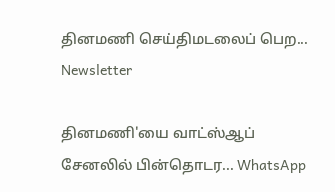தினமணி செய்திமடலைப் பெற... Newsletter

தினமணி'யை வாட்ஸ்ஆப் சேனலில் பின்தொடர... WhatsApp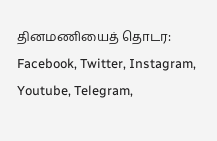தினமணியைத் தொடர: Facebook, Twitter, Instagram, Youtube, Telegram,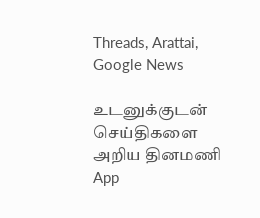Threads, Arattai, Google News

உடனுக்குடன் செய்திகளை அறிய தினமணி App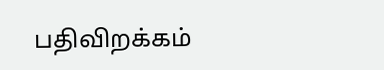பதிவிறக்கம்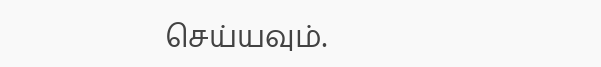செய்யவும்.